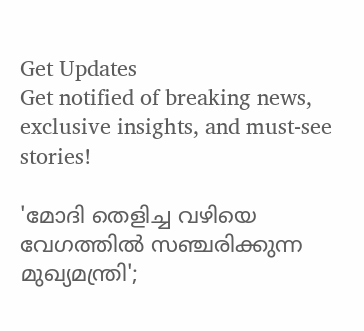Get Updates
Get notified of breaking news, exclusive insights, and must-see stories!

'മോദി തെളിച്ച വഴിയെ വേഗത്തില്‍ സഞ്ചരിക്കുന്ന മുഖ്യമന്ത്രി';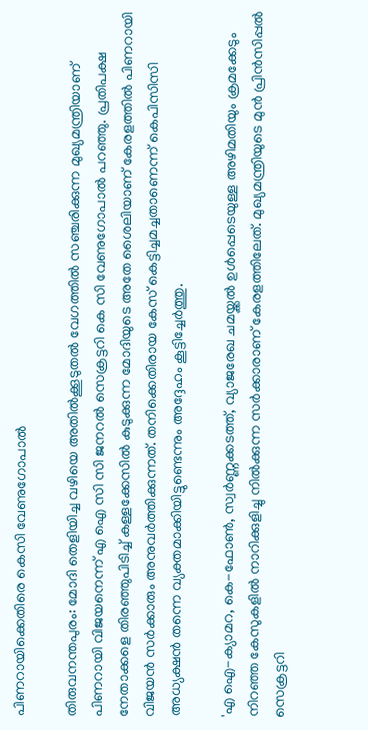പിണറായിക്കെതിരെ കെസി വേണുഗോപാല്‍

തിരുവനന്തപുരം: മോദി തെളിയിച്ച വഴിയെ അതില്‍ക്കൂടുതല്‍ വേഗത്തില്‍ സഞ്ചരിക്കുന്ന മുഖ്യമന്ത്രിയാണ് പിണറായി വിജയനെന്ന് എ ഐ സി സി ജനറല്‍ സെക്രട്ടറി കെ സി വേണുഗോപാല്‍ പറഞ്ഞു. പ്രതിപക്ഷ നേതാക്കളെ തിരഞ്ഞുപിടിച്ച് കള്ളക്കേസില്‍ കുടുക്കുന്ന മോദിയുടെ അതേ ശൈലിയാണ് കേരളത്തില്‍ പിണറായി വിജയന്‍ സര്‍ക്കാരും അനുവര്‍ത്തിക്കുന്നത്. തനിക്കെതിരായ കേസ് കെട്ടിച്ചമച്ചതാണെന്ന് കെപിസിസി അധ്യക്ഷന്‍ തന്നെ വ്യക്തമാക്കിയിട്ടുണ്ടെന്നും അദ്ദേഹം കൂട്ടിച്ചേര്‍ത്തു.

'എ ഐ-ക്യാമറ, കെ-ഫോണ്‍, സ്വര്‍ണ്ണക്കടത്ത്, വ്യാജരേഖ ചമയ്ക്കല്‍ ഉള്‍പ്പെടെയുള്ള അഴിമതിയും ക്രമക്കേടും നിറഞ്ഞ കേസുകളില്‍ നാറിക്കുളിച്ചു നില്‍ക്കുന്ന സര്‍ക്കാരാണ് കേരളത്തിലേത്. മുഖ്യമന്ത്രിയുടെ മുന്‍ പ്രിന്‍സിപ്പല്‍ സെക്രട്ടറി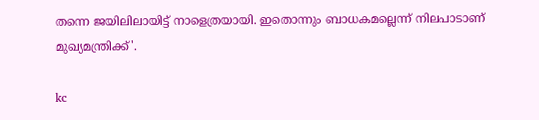തന്നെ ജയിലിലായിട്ട് നാളെത്രയായി. ഇതൊന്നും ബാധകമല്ലെന്ന് നിലപാടാണ് മുഖ്യമന്ത്രിക്ക്'.

kc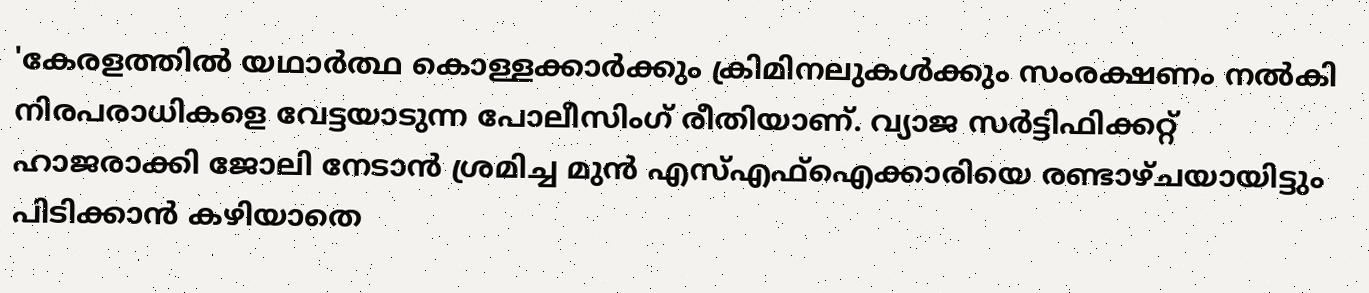'കേരളത്തില്‍ യഥാര്‍ത്ഥ കൊള്ളക്കാര്‍ക്കും ക്രിമിനലുകള്‍ക്കും സംരക്ഷണം നല്‍കി നിരപരാധികളെ വേട്ടയാടുന്ന പോലീസിംഗ് രീതിയാണ്. വ്യാജ സര്‍ട്ടിഫിക്കറ്റ് ഹാജരാക്കി ജോലി നേടാന്‍ ശ്രമിച്ച മുന്‍ എസ്എഫ്‌ഐക്കാരിയെ രണ്ടാഴ്ചയായിട്ടും പിടിക്കാന്‍ കഴിയാതെ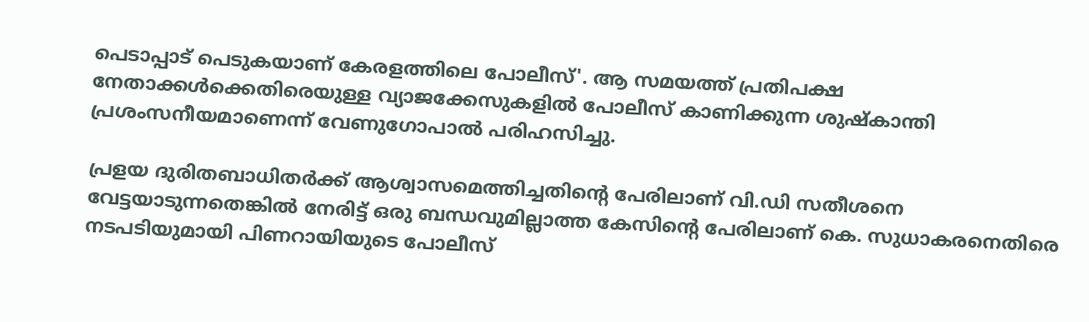പെടാപ്പാട് പെടുകയാണ് കേരളത്തിലെ പോലീസ്'. ആ സമയത്ത് പ്രതിപക്ഷ നേതാക്കള്‍ക്കെതിരെയുള്ള വ്യാജക്കേസുകളില്‍ പോലീസ് കാണിക്കുന്ന ശുഷ്‌കാന്തി പ്രശംസനീയമാണെന്ന് വേണുഗോപാല്‍ പരിഹസിച്ചു.

പ്രളയ ദുരിതബാധിതര്‍ക്ക് ആശ്വാസമെത്തിച്ചതിന്റെ പേരിലാണ് വി.ഡി സതീശനെ വേട്ടയാടുന്നതെങ്കില്‍ നേരിട്ട് ഒരു ബന്ധവുമില്ലാത്ത കേസിന്റെ പേരിലാണ് കെ. സുധാകരനെതിരെ നടപടിയുമായി പിണറായിയുടെ പോലീസ്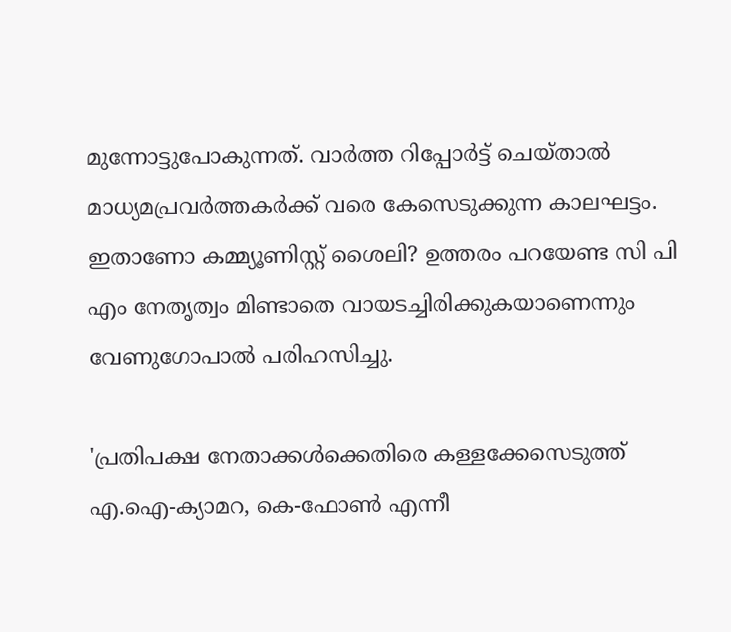മുന്നോട്ടുപോകുന്നത്. വാര്‍ത്ത റിപ്പോര്‍ട്ട് ചെയ്താല്‍ മാധ്യമപ്രവര്‍ത്തകര്‍ക്ക് വരെ കേസെടുക്കുന്ന കാലഘട്ടം. ഇതാണോ കമ്മ്യൂണിസ്റ്റ് ശൈലി? ഉത്തരം പറയേണ്ട സി പി എം നേതൃത്വം മിണ്ടാതെ വായടച്ചിരിക്കുകയാണെന്നും വേണുഗോപാല്‍ പരിഹസിച്ചു.

'പ്രതിപക്ഷ നേതാക്കള്‍ക്കെതിരെ കള്ളക്കേസെടുത്ത് എ.ഐ-ക്യാമറ, കെ-ഫോണ്‍ എന്നീ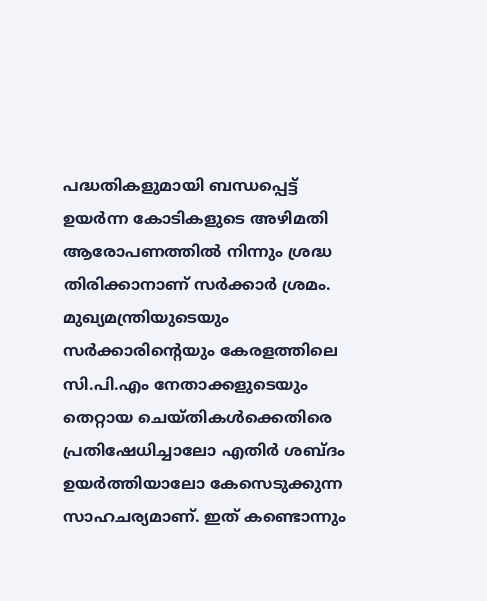പദ്ധതികളുമായി ബന്ധപ്പെട്ട് ഉയര്‍ന്ന കോടികളുടെ അഴിമതി ആരോപണത്തില്‍ നിന്നും ശ്രദ്ധ തിരിക്കാനാണ് സര്‍ക്കാര്‍ ശ്രമം. മുഖ്യമന്ത്രിയുടെയും സര്‍ക്കാരിന്റെയും കേരളത്തിലെ സി.പി.എം നേതാക്കളുടെയും തെറ്റായ ചെയ്തികള്‍ക്കെതിരെ പ്രതിഷേധിച്ചാലോ എതിര്‍ ശബ്ദം ഉയര്‍ത്തിയാലോ കേസെടുക്കുന്ന സാഹചര്യമാണ്. ഇത് കണ്ടൊന്നും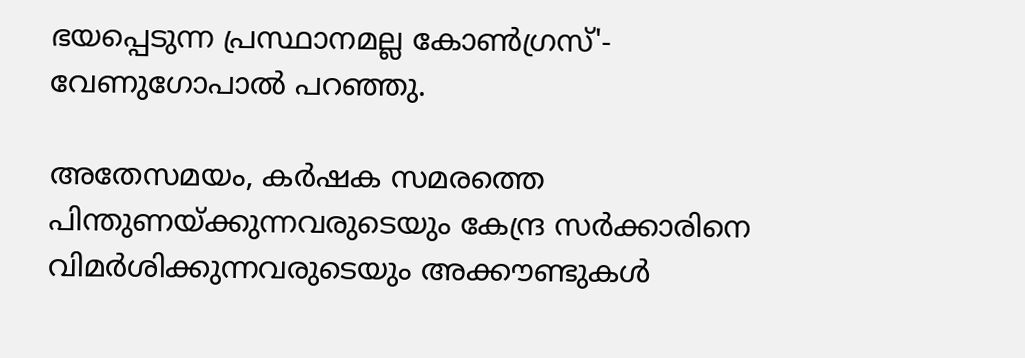ഭയപ്പെടുന്ന പ്രസ്ഥാനമല്ല കോണ്‍ഗ്രസ്'- വേണുഗോപാല്‍ പറഞ്ഞു.

അതേസമയം, കര്‍ഷക സമരത്തെ പിന്തുണയ്ക്കുന്നവരുടെയും കേന്ദ്ര സര്‍ക്കാരിനെ വിമര്‍ശിക്കുന്നവരുടെയും അക്കൗണ്ടുകള്‍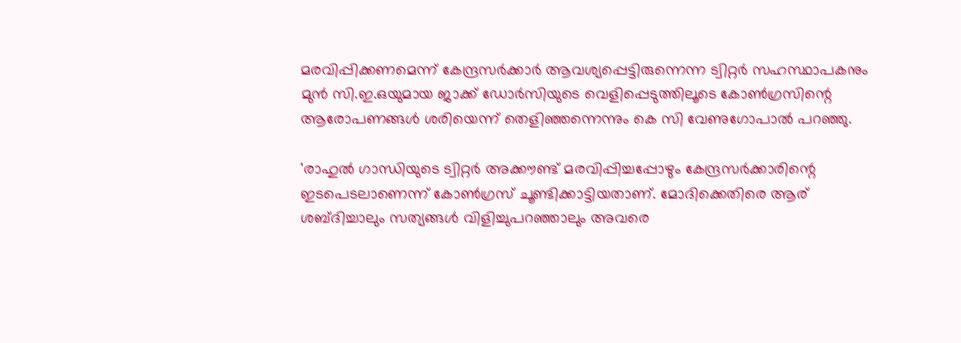മരവിപ്പിക്കണമെന്ന് കേന്ദ്രസര്‍ക്കാര്‍ ആവശ്യപ്പെട്ടിരുന്നെന്ന ട്വിറ്റര്‍ സഹസ്ഥാപകനും മുന്‍ സി.ഇ.ഒയുമായ ജാക്ക് ഡോര്‍സിയുടെ വെളിപ്പെടുത്തിലൂടെ കോണ്‍ഗ്രസിന്റെ ആരോപണങ്ങള്‍ ശരിയെന്ന് തെളിഞ്ഞന്നെന്നും കെ സി വേണുഗോപാല്‍ പറഞ്ഞു.

'രാഹുല്‍ ഗാന്ധിയുടെ ട്വിറ്റര്‍ അക്കൗണ്ട് മരവിപ്പിച്ചപ്പോഴും കേന്ദ്രസര്‍ക്കാരിന്റെ ഇടപെടലാണെന്ന് കോണ്‍ഗ്രസ് ചൂണ്ടിക്കാട്ടിയതാണ്. മോദിക്കെതിരെ ആര് ശബ്ദിച്ചാലും സത്യങ്ങള്‍ വിളിച്ചുപറഞ്ഞാലും അവരെ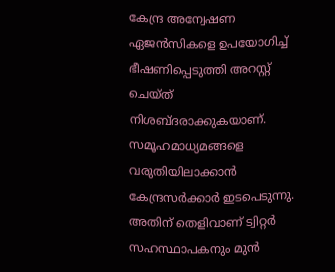കേന്ദ്ര അന്വേഷണ ഏജന്‍സികളെ ഉപയോഗിച്ച് ഭീഷണിപ്പെടുത്തി അറസ്റ്റ് ചെയ്ത് നിശബ്ദരാക്കുകയാണ്. സമൂഹമാധ്യമങ്ങളെ വരുതിയിലാക്കാന്‍ കേന്ദ്രസര്‍ക്കാര്‍ ഇടപെടുന്നു. അതിന് തെളിവാണ് ട്വിറ്റര്‍ സഹസ്ഥാപകനും മുന്‍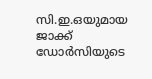സി.ഇ.ഒയുമായ ജാക്ക് ഡോര്‍സിയുടെ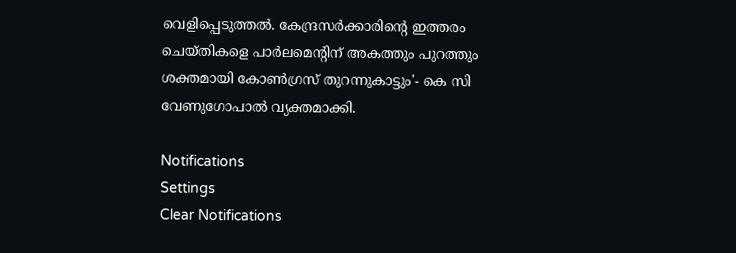വെളിപ്പെടുത്തല്‍. കേന്ദ്രസര്‍ക്കാരിന്റെ ഇത്തരം ചെയ്തികളെ പാര്‍ലമെന്റിന് അകത്തും പുറത്തും ശക്തമായി കോണ്‍ഗ്രസ് തുറന്നുകാട്ടും'- കെ സി വേണുഗോപാല്‍ വ്യക്തമാക്കി.

Notifications
Settings
Clear Notifications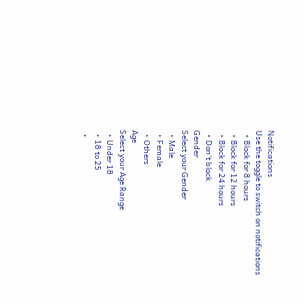Notifications
Use the toggle to switch on notifications
  • Block for 8 hours
  • Block for 12 hours
  • Block for 24 hours
  • Don't block
Gender
Select your Gender
  • Male
  • Female
  • Others
Age
Select your Age Range
  • Under 18
  • 18 to 25
  •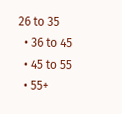26 to 35
  • 36 to 45
  • 45 to 55
  • 55+